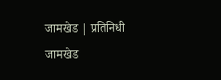जामखेड | प्रतिनिधी
जामखेड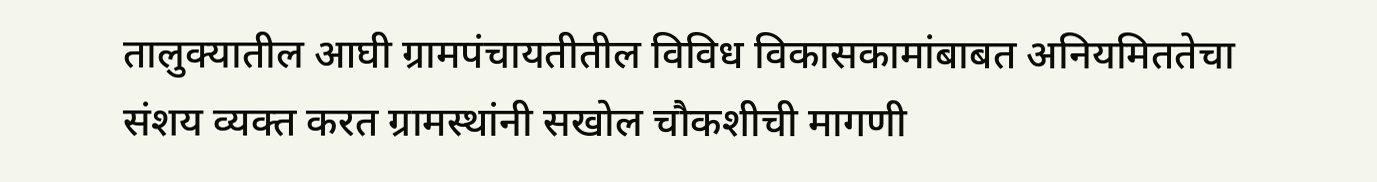तालुक्यातील आघी ग्रामपंचायतीतील विविध विकासकामांबाबत अनियमिततेचा संशय व्यक्त करत ग्रामस्थांनी सखोल चौकशीची मागणी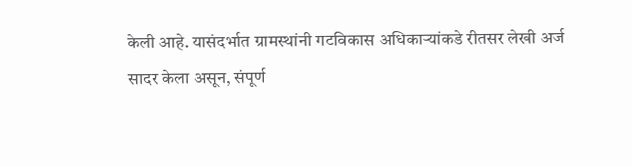केली आहे. यासंदर्भात ग्रामस्थांनी गटविकास अधिकाऱ्यांकडे रीतसर लेखी अर्ज सादर केला असून, संपूर्ण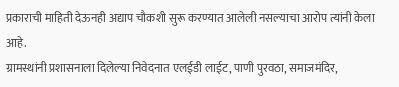प्रकाराची माहिती देऊनही अद्याप चौकशी सुरू करण्यात आलेली नसल्याचा आरोप त्यांनी केला आहे.
ग्रामस्थांनी प्रशासनाला दिलेल्या निवेदनात एलईडी लाईट, पाणी पुरवठा, समाजमंदिर,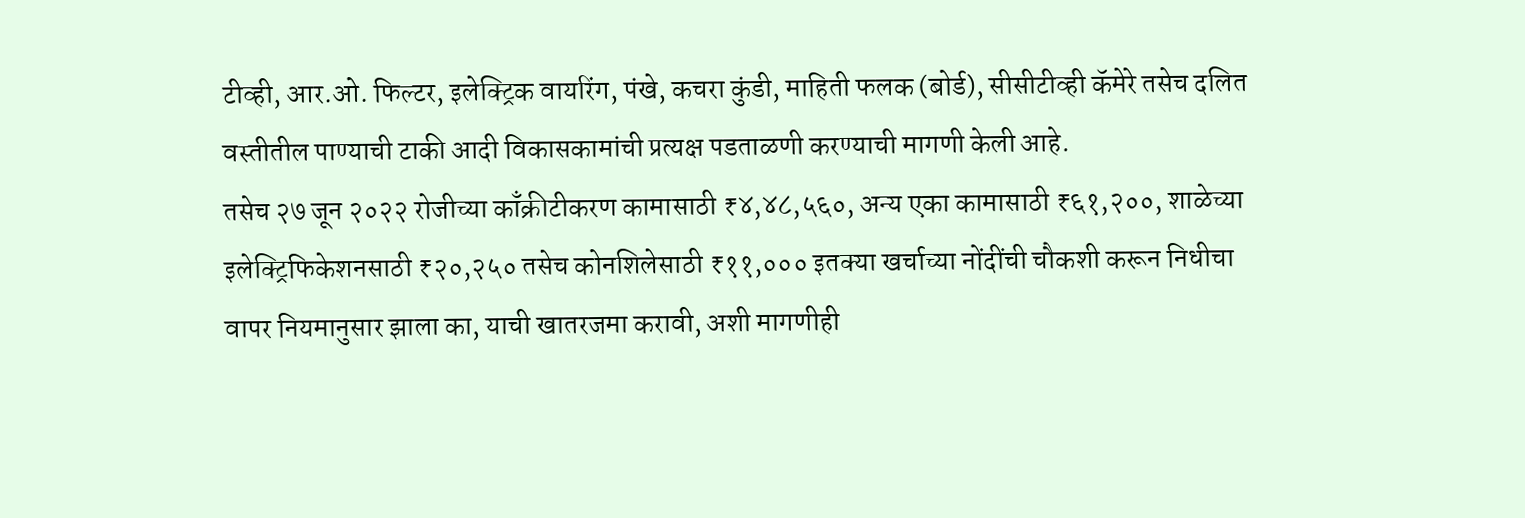टीव्ही, आर.ओ. फिल्टर, इलेक्ट्रिक वायरिंग, पंखे, कचरा कुंडी, माहिती फलक (बोर्ड), सीसीटीव्ही कॅमेरे तसेच दलित वस्तीतील पाण्याची टाकी आदी विकासकामांची प्रत्यक्ष पडताळणी करण्याची मागणी केली आहे.
तसेच २७ जून २०२२ रोजीच्या काँक्रीटीकरण कामासाठी ₹४,४८,५६०, अन्य एका कामासाठी ₹६१,२००, शाळेच्या इलेक्ट्रिफिकेशनसाठी ₹२०,२५० तसेच कोनशिलेसाठी ₹११,००० इतक्या खर्चाच्या नोंदींची चौकशी करून निधीचा वापर नियमानुसार झाला का, याची खातरजमा करावी, अशी मागणीही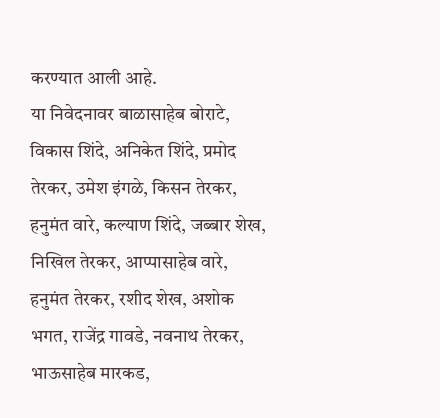करण्यात आली आहे.
या निवेदनावर बाळासाहेब बोराटे, विकास शिंदे, अनिकेत शिंदे, प्रमोद तेरकर, उमेश इंगळे, किसन तेरकर, हनुमंत वारे, कल्याण शिंदे, जब्बार शेख, निखिल तेरकर, आप्पासाहेब वारे, हनुमंत तेरकर, रशीद शेख, अशोक भगत, राजेंद्र गावडे, नवनाथ तेरकर, भाऊसाहेब मारकड,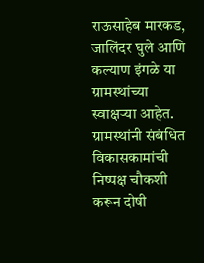राऊसाहेब मारकड, जालिंदर घुले आणि कल्याण इंगळे या ग्रामस्थांच्या स्वाक्षऱ्या आहेत.
ग्रामस्थांनी संबंधित विकासकामांची निष्पक्ष चौकशी करून दोषी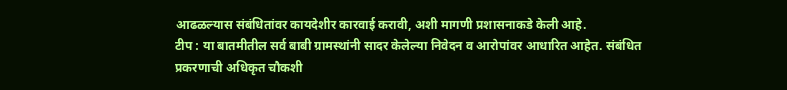आढळल्यास संबंधितांवर कायदेशीर कारवाई करावी, अशी मागणी प्रशासनाकडे केली आहे.
टीप : या बातमीतील सर्व बाबी ग्रामस्थांनी सादर केलेल्या निवेदन व आरोपांवर आधारित आहेत. संबंधित प्रकरणाची अधिकृत चौकशी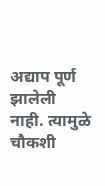अद्याप पूर्ण झालेली नाही. त्यामुळे चौकशी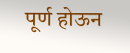पूर्ण होऊन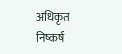अधिकृत निष्कर्ष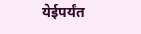येईपर्यंत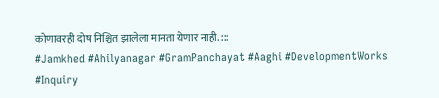कोणावरही दोष निश्चित झालेला मानता येणार नाही. :::
#Jamkhed #Ahilyanagar #GramPanchayat #Aaghi #DevelopmentWorks #Inquiry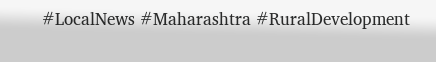#LocalNews #Maharashtra #RuralDevelopment